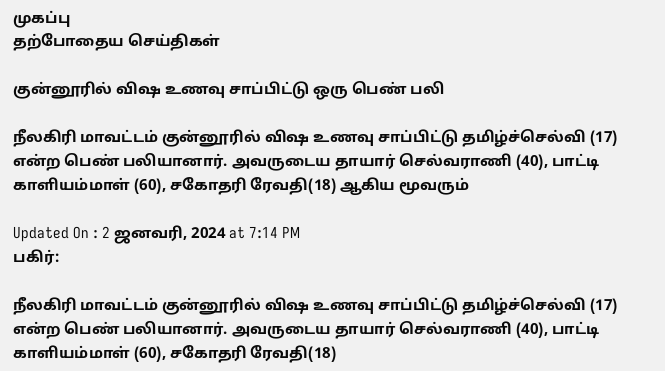முகப்பு
தற்போதைய செய்திகள்

குன்னூரில் விஷ உணவு சாப்பிட்டு ஒரு பெண் பலி

நீலகிரி மாவட்டம் குன்னூரில் விஷ உணவு சாப்பிட்டு தமிழ்ச்செல்வி (17) என்ற பெண் பலியானார். அவருடைய தாயார் செல்வராணி (40), பாட்டி காளியம்மாள் (60), சகோதரி ரேவதி(18) ஆகிய மூவரும்

Updated On : 2 ஜனவரி, 2024 at 7:14 PM
பகிர்:

நீலகிரி மாவட்டம் குன்னூரில் விஷ உணவு சாப்பிட்டு தமிழ்ச்செல்வி (17) என்ற பெண் பலியானார். அவருடைய தாயார் செல்வராணி (40), பாட்டி காளியம்மாள் (60), சகோதரி ரேவதி(18)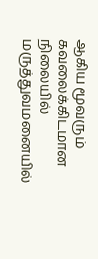ஆகிய மூவரும் கவலைக்கிடமான நிலையில் மருத்துவமனையில்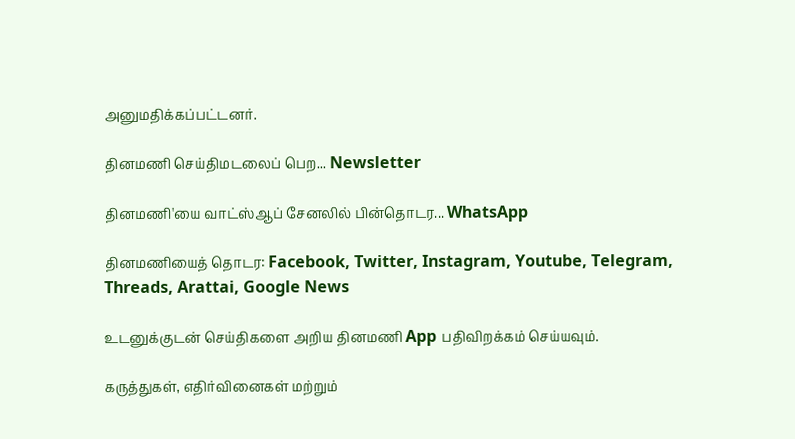அனுமதிக்கப்பட்டனர்.

தினமணி செய்திமடலைப் பெற... Newsletter

தினமணி'யை வாட்ஸ்ஆப் சேனலில் பின்தொடர... WhatsApp

தினமணியைத் தொடர: Facebook, Twitter, Instagram, Youtube, Telegram, Threads, Arattai, Google News

உடனுக்குடன் செய்திகளை அறிய தினமணி App பதிவிறக்கம் செய்யவும்.

கருத்துகள், எதிர்வினைகள் மற்றும்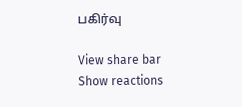பகிர்வு

View share bar
Show reactions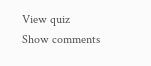View quiz
Show comments